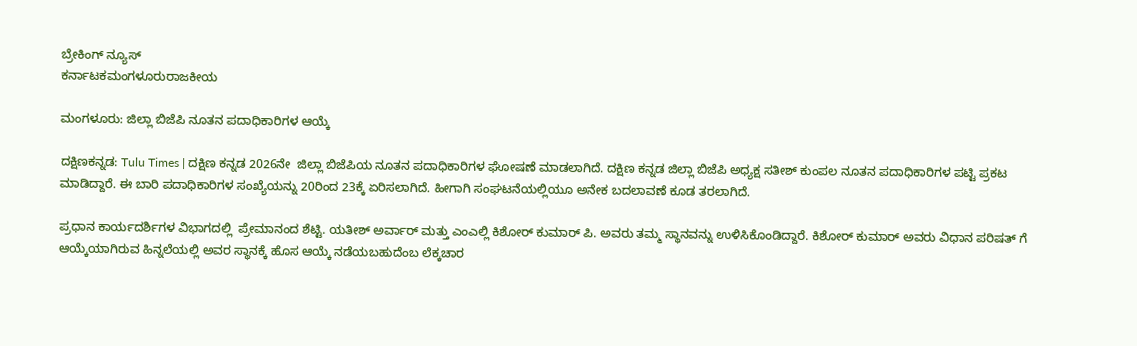ಬ್ರೇಕಿಂಗ್ ನ್ಯೂಸ್
ಕರ್ನಾಟಕಮಂಗಳೂರುರಾಜಕೀಯ

ಮಂಗಳೂರು: ಜಿಲ್ಲಾ ಬಿಜೆಪಿ ನೂತನ ಪದಾಧಿಕಾರಿಗಳ ಆಯ್ಕೆ

ದಕ್ಷಿಣಕನ್ನಡ: Tulu Times | ದಕ್ಷಿಣ ಕನ್ನಡ 2026ನೇ  ಜಿಲ್ಲಾ ಬಿಜೆಪಿಯ ನೂತನ ಪದಾಧಿಕಾರಿಗಳ ಘೋಷಣೆ ಮಾಡಲಾಗಿದೆ. ದಕ್ಷಿಣ ಕನ್ನಡ ಜಿಲ್ಲಾ ಬಿಜೆಪಿ ಅಧ್ಯಕ್ಷ ಸತೀಶ್ ಕುಂಪಲ ನೂತನ ಪದಾಧಿಕಾರಿಗಳ ಪಟ್ಟಿ ಪ್ರಕಟ ಮಾಡಿದ್ದಾರೆ. ಈ ಬಾರಿ ಪದಾಧಿಕಾರಿಗಳ ಸಂಖ್ಯೆಯನ್ನು 20ರಿಂದ 23ಕ್ಕೆ ಏರಿಸಲಾಗಿದೆ. ಹೀಗಾಗಿ ಸಂಘಟನೆಯಲ್ಲಿಯೂ ಅನೇಕ ಬದಲಾವಣೆ ಕೂಡ ತರಲಾಗಿದೆ.

ಪ್ರಧಾನ ಕಾರ್ಯದರ್ಶಿಗಳ ವಿಭಾಗದಲ್ಲಿ  ಪ್ರೇಮಾನಂದ ಶೆಟ್ಟಿ. ಯತೀಶ್ ಅರ್ವಾರ್ ಮತ್ತು ಎಂಎಲ್ಲಿ ಕಿಶೋರ್ ಕುಮಾರ್ ಪಿ. ಅವರು ತಮ್ಮ ಸ್ಥಾನವನ್ನು ಉಳಿಸಿಕೊಂಡಿದ್ದಾರೆ. ಕಿಶೋರ್ ಕುಮಾರ್ ಅವರು ವಿಧಾನ ಪರಿಷತ್ ಗೆ ಆಯ್ಕೆಯಾಗಿರುವ ಹಿನ್ನಲೆಯಲ್ಲಿ ಅವರ ಸ್ಥಾನಕ್ಕೆ ಹೊಸ ಆಯ್ಕೆ ನಡೆಯಬಹುದೆಂಬ ಲೆಕ್ಕಚಾರ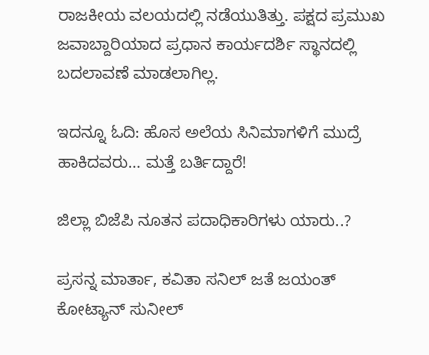ರಾಜಕೀಯ ವಲಯದಲ್ಲಿ ನಡೆಯುತಿತ್ತು. ಪಕ್ಷದ ಪ್ರಮುಖ ಜವಾಬ್ದಾರಿಯಾದ ಪ್ರಧಾನ ಕಾರ್ಯದರ್ಶಿ ಸ್ಥಾನದಲ್ಲಿ ಬದಲಾವಣೆ ಮಾಡಲಾಗಿಲ್ಲ.

ಇದನ್ನೂ ಓದಿ: ಹೊಸ ಅಲೆಯ ಸಿನಿಮಾಗಳಿಗೆ ಮುದ್ರೆ ಹಾಕಿದವರು… ಮತ್ತೆ ಬರ್ತಿದ್ದಾರೆ!

ಜಿಲ್ಲಾ ಬಿಜೆಪಿ ನೂತನ ಪದಾಧಿಕಾರಿಗಳು ಯಾರು..?

ಪ್ರಸನ್ನ ಮಾರ್ತಾ, ಕವಿತಾ ಸನಿಲ್ ಜತೆ ಜಯಂತ್ ಕೋಟ್ಯಾನ್ ಸುನೀಲ್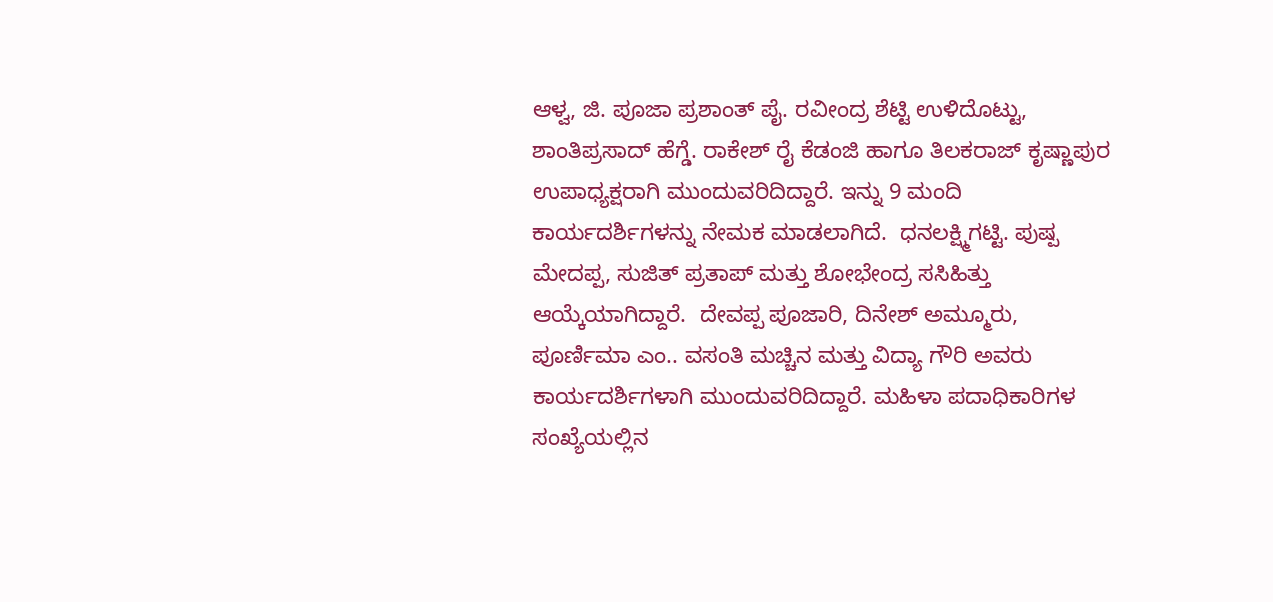ಆಳ್ವ, ಜಿ. ಪೂಜಾ ಪ್ರಶಾಂತ್ ಪೈ. ರವೀಂದ್ರ ಶೆಟ್ಟಿ ಉಳಿದೊಟ್ಟು, ಶಾಂತಿಪ್ರಸಾದ್ ಹೆಗ್ಡೆ. ರಾಕೇಶ್ ರೈ ಕೆಡಂಜಿ ಹಾಗೂ ತಿಲಕರಾಜ್ ಕೃಷ್ಣಾಪುರ  ಉಪಾಧ್ಯಕ್ಷರಾಗಿ ಮುಂದುವರಿದಿದ್ದಾರೆ. ಇನ್ನು 9 ಮಂದಿ ಕಾರ್ಯದರ್ಶಿಗಳನ್ನು ನೇಮಕ ಮಾಡಲಾಗಿದೆ.  ಧನಲಕ್ಷ್ಮಿಗಟ್ಟಿ. ಪುಷ್ಪ ಮೇದಪ್ಪ, ಸುಜಿತ್ ಪ್ರತಾಪ್ ಮತ್ತು ಶೋಭೇಂದ್ರ ಸಸಿಹಿತ್ತು ಆಯ್ಕೆಯಾಗಿದ್ದಾರೆ.  ದೇವಪ್ಪ ಪೂಜಾರಿ, ದಿನೇಶ್ ಅಮ್ಮೂರು, ಪೂರ್ಣಿಮಾ ಎಂ.. ವಸಂತಿ ಮಚ್ಚಿನ ಮತ್ತು ವಿದ್ಯಾ ಗೌರಿ ಅವರು ಕಾರ್ಯದರ್ಶಿಗಳಾಗಿ ಮುಂದುವರಿದಿದ್ದಾರೆ. ಮಹಿಳಾ ಪದಾಧಿಕಾರಿಗಳ ಸಂಖ್ಯೆಯಲ್ಲಿನ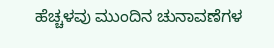ಹೆಚ್ಚಳವು ಮುಂದಿನ ಚುನಾವಣೆಗಳ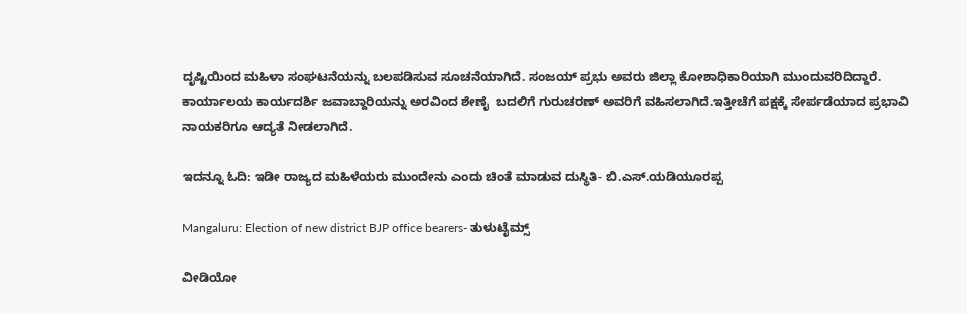ದೃಷ್ಟಿಯಿಂದ ಮಹಿಳಾ ಸಂಘಟನೆಯನ್ನು ಬಲಪಡಿಸುವ ಸೂಚನೆಯಾಗಿದೆ. ಸಂಜಯ್ ಪ್ರಭು ಅವರು ಜಿಲ್ಲಾ ಕೋಶಾಧಿಕಾರಿಯಾಗಿ ಮುಂದುವರಿದಿದ್ದಾರೆ. ಕಾರ್ಯಾಲಯ ಕಾರ್ಯದರ್ಶಿ ಜವಾಬ್ದಾರಿಯನ್ನು ಅರವಿಂದ ಶೇಣೈ  ಬದಲಿಗೆ ಗುರುಚರಣ್ ಅವರಿಗೆ ವಹಿಸಲಾಗಿದೆ.ಇತ್ತೀಚೆಗೆ ಪಕ್ಷಕ್ಕೆ ಸೇರ್ಪಡೆಯಾದ ಪ್ರಭಾವಿ ನಾಯಕರಿಗೂ ಆದ್ಯತೆ ನೀಡಲಾಗಿದೆ.

ಇದನ್ನೂ ಓದಿ: ಇಡೀ ರಾಜ್ಯದ ಮಹಿಳೆಯರು ಮುಂದೇನು ಎಂದು ಚಿಂತೆ ಮಾಡುವ ದುಸ್ಥಿತಿ- ಬಿ.ಎಸ್.ಯಡಿಯೂರಪ್ಪ

Mangaluru: Election of new district BJP office bearers- ತುಳುಟೈಮ್ಸ್

ವೀಡಿಯೋ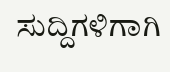ಸುದ್ದಿಗಳಿಗಾಗಿ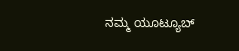ನಮ್ಮ ಯೂಟ್ಯೂಬ್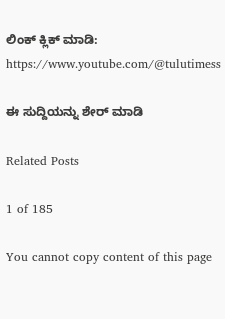ಲಿಂಕ್ ಕ್ಲಿಕ್ ಮಾಡಿ: https://www.youtube.com/@tulutimess

ಈ ಸುದ್ದಿಯನ್ನು ಶೇರ್ ಮಾಡಿ

Related Posts

1 of 185

You cannot copy content of this page